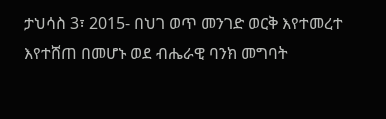ታህሳስ 3፣ 2015- በህገ ወጥ መንገድ ወርቅ እየተመረተ እየተሸጠ በመሆኑ ወደ ብሔራዊ ባንክ መግባት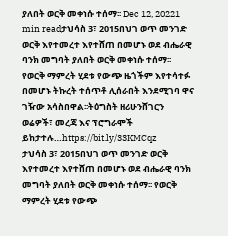ያለበት ወርቅ መቀነሱ ተሰማ፡፡ Dec 12, 20221 min readታህሳስ 3፣ 2015በህገ ወጥ መንገድ ወርቅ እየተመረተ እየተሸጠ በመሆኑ ወደ ብሔራዊ ባንክ መግባት ያለበት ወርቅ መቀነሱ ተሰማ፡፡ የወርቅ ማምረት ሂደቱ የውጭ ዜጎችም እየተሳተፉ በመሆኑ ትኩረት ተሰጥቶ ሊሰራበት እንደሚገባ ዋና ገዥው አሳስበዋል፡፡ትዕግስት ዘሪሁንሸገርን ወሬዎች፣ መረጃ እና ፕሮግራሞች ይከታተሉ…https://bit.ly/33KMCqz
ታህሳስ 3፣ 2015በህገ ወጥ መንገድ ወርቅ እየተመረተ እየተሸጠ በመሆኑ ወደ ብሔራዊ ባንክ መግባት ያለበት ወርቅ መቀነሱ ተሰማ፡፡ የወርቅ ማምረት ሂደቱ የውጭ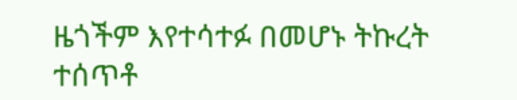ዜጎችም እየተሳተፉ በመሆኑ ትኩረት ተሰጥቶ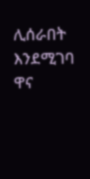ሊሰራበት እንደሚገባ ዋና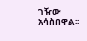ገዥው አሳስበዋል፡፡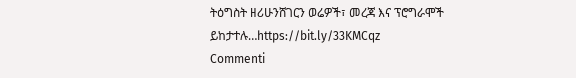ትዕግስት ዘሪሁንሸገርን ወሬዎች፣ መረጃ እና ፕሮግራሞች ይከታተሉ…https://bit.ly/33KMCqz
Commenti